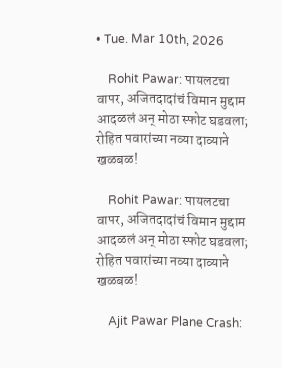• Tue. Mar 10th, 2026

    Rohit Pawar: पायलटचा वापर, अजितदादांचं विमान मुद्दाम आदळलं अन् मोठा स्फोट घडवला; रोहित पवारांच्या नव्या दाव्याने खळबळ!

    Rohit Pawar: पायलटचा वापर, अजितदादांचं विमान मुद्दाम आदळलं अन् मोठा स्फोट घडवला; रोहित पवारांच्या नव्या दाव्याने खळबळ!

    Ajit Pawar Plane Crash: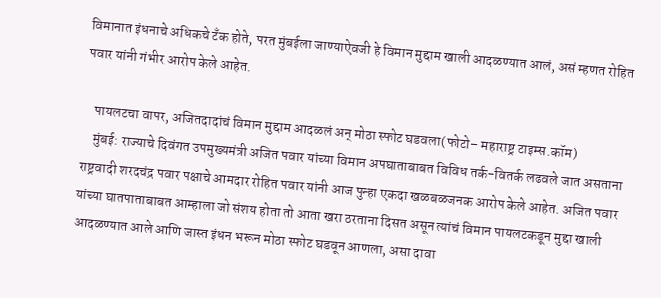विमानात इंधनाचे अधिकचे टँक होते, परत मुंबईला जाण्याऐवजी हे विमान मुद्दाम खाली आदळण्यात आलं, असं म्हणत रोहित पवार यांनी गंभीर आरोप केले आहेत.

    पायलटचा वापर, अजितदादांचं विमान मुद्दाम आदळलं अन् मोठा स्फोट घडवला(फोटो– महाराष्ट्र टाइम्स.कॉम)
    मुंबई: राज्याचे दिवंगत उपमुख्यमंत्री अजित पवार यांच्या विमान अपघाताबाबत विविध तर्क-वितर्क लढवले जात असताना राष्ट्रवादी शरदचंद्र पवार पक्षाचे आमदार रोहित पवार यांनी आज पुन्हा एकदा खळबळजनक आरोप केले आहेत. अजित पवार यांच्या घातपाताबाबत आम्हाला जो संशय होता तो आता खरा ठरताना दिसत असून त्यांचं विमान पायलटकडून मुद्दा खाली आदळण्यात आले आणि जास्त इंधन भरून मोठा स्फोट घडवून आणला, असा दावा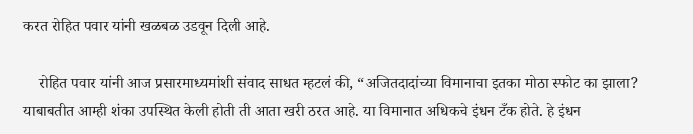करत रोहित पवार यांनी खळबळ उडवून दिली आहे.

    रोहित पवार यांनी आज प्रसारमाध्यमांशी संवाद साधत म्हटलं की, “अजितदादांच्या विमानाचा इतका मोठा स्फोट का झाला? याबाबतीत आम्ही शंका उपस्थित केली होती ती आता खरी ठरत आहे. या विमानात अधिकचे इंधन टँक होते. हे इंधन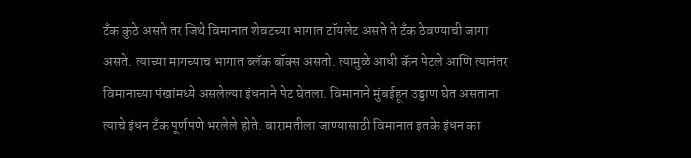टँक कुठे असते तर जिथे विमानात शेवटच्या भागात टॉयलेट असते ते टँक ठेवण्याची जागा असते. त्याच्या मागच्याच भागात ब्लॅक बॉक्स असतो. त्यामुळे आधी कॅन पेटले आणि त्यानंतर विमानाच्या पंखांमध्ये असलेल्या इंधनाने पेट घेतला. विमानाने मुंबईहून उड्डाण घेत असताना त्याचे इंधन टँक पूर्णपणे भरलेले होते. बारामतीला जाण्यासाठी विमानात इतके इंधन का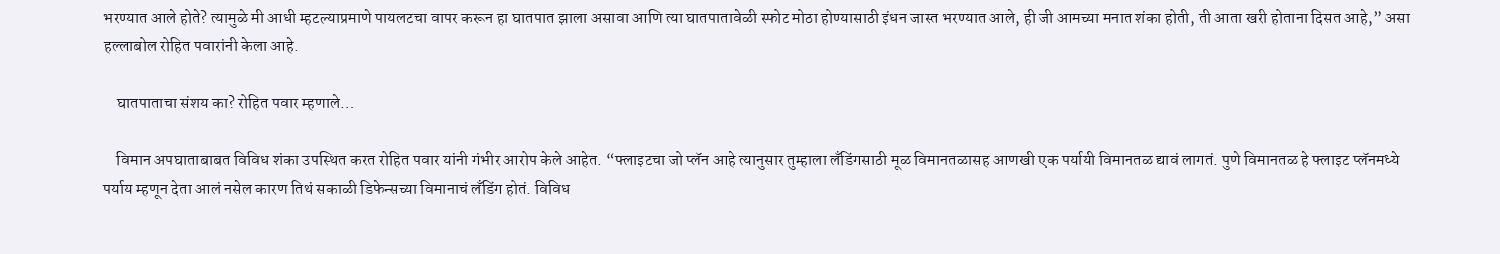भरण्यात आले होते? त्यामुळे मी आधी म्हटल्याप्रमाणे पायलटचा वापर करून हा घातपात झाला असावा आणि त्या घातपातावेळी स्फोट मोठा होण्यासाठी इंधन जास्त भरण्यात आले, ही जी आमच्या मनात शंका होती, ती आता खरी होताना दिसत आहे,” असा हल्लाबोल रोहित पवारांनी केला आहे.

    घातपाताचा संशय का? रोहित पवार म्हणाले…

    विमान अपघाताबाबत विविध शंका उपस्थित करत रोहित पवार यांनी गंभीर आरोप केले आहेत. “फ्लाइटचा जो प्लॅन आहे त्यानुसार तुम्हाला लँडिंगसाठी मूळ विमानतळासह आणखी एक पर्यायी विमानतळ द्यावं लागतं. पुणे विमानतळ हे फ्लाइट प्लॅनमध्ये पर्याय म्हणून देता आलं नसेल कारण तिथं सकाळी डिफेन्सच्या विमानाचं लँडिंग होतं. विविध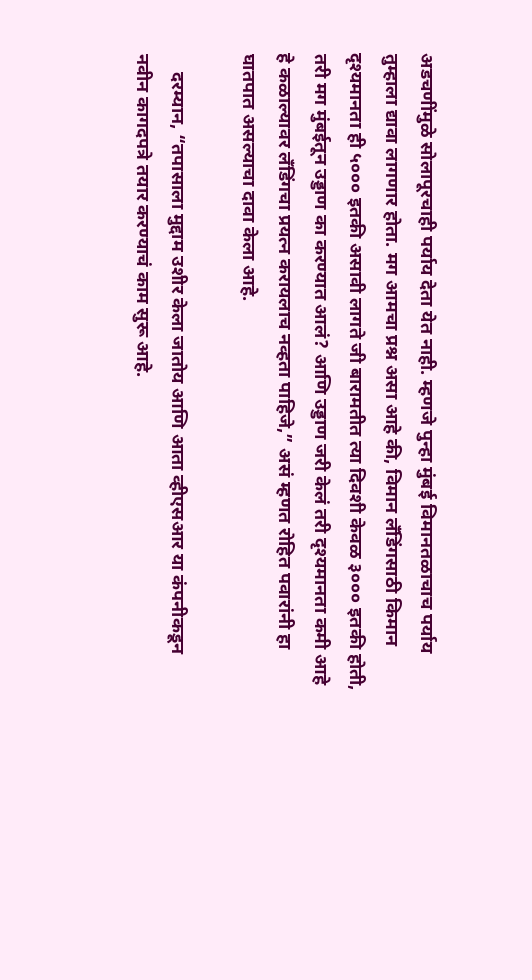अडचणींमुळे सोलापूरचाही पर्याय देता येत नाही. म्हणजे पुन्हा मुंबई विमानतळाचाच पर्याय तुम्हाला द्यावा लागणार होता. मग आमचा प्रश्न असा आहे की, विमान लँडिंगसाठी किमान दृश्यमानता ही ५००० इतकी असावी लागते जी बारामतीत त्या दिवशी केवळ ३००० इतकी होती, तरी मग मुंबईतून उड्डाण का करण्यात आलं? आणि उड्डाण जरी केलं तरी दृश्यमानता कमी आहे हे कळाल्यावर लँडिंगचा प्रयत्न करायलाच नव्हता पाहिजे,” असं म्हणत रोहित पवारांनी हा घातपात असल्याचा दावा केला आहे.

    दरम्यान, “तपासाला मुद्दाम उशीर केला जातोय आणि आता व्हीएसआर या कंपनीकडून नवीन कागदपत्रे तयार करण्याचं काम सुरू आहे.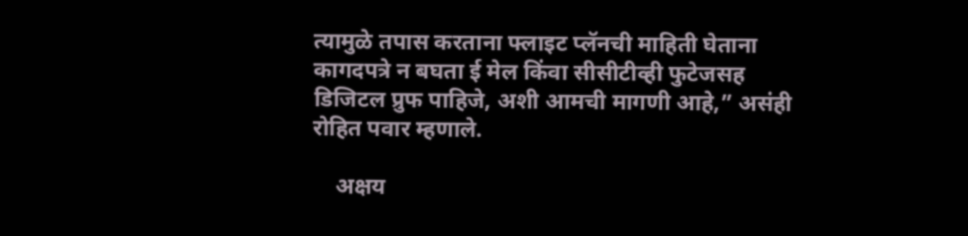त्यामुळे तपास करताना फ्लाइट प्लॅनची माहिती घेताना कागदपत्रे न बघता ई मेल किंवा सीसीटीव्ही फुटेजसह डिजिटल प्रुफ पाहिजे, अशी आमची मागणी आहे,” असंही रोहित पवार म्हणाले.

    अक्षय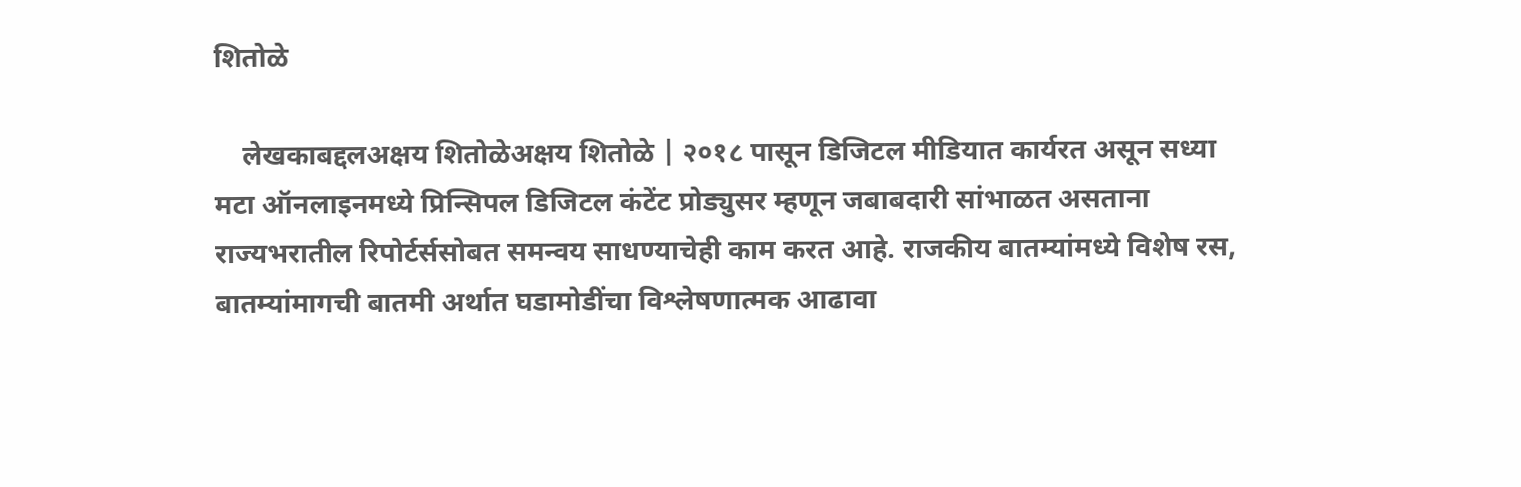शितोळे

    लेखकाबद्दलअक्षय शितोळेअक्षय शितोळे | २०१८ पासून डिजिटल मीडियात कार्यरत असून सध्या मटा ऑनलाइनमध्ये प्रिन्सिपल डिजिटल कंटेंट प्रोड्युसर म्हणून जबाबदारी सांभाळत असताना राज्यभरातील रिपोर्टर्ससोबत समन्वय साधण्याचेही काम करत आहे. राजकीय बातम्यांमध्ये विशेष रस, बातम्यांमागची बातमी अर्थात घडामोडींचा विश्लेषणात्मक आढावा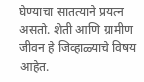घेण्याचा सातत्याने प्रयत्न असतो. शेती आणि ग्रामीण जीवन हे जिव्हाळ्याचे विषय आहेत.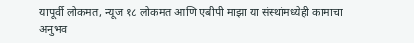यापूर्वी लोकमत, न्यूज १८ लोकमत आणि एबीपी माझा या संस्थांमध्येही कामाचा अनुभव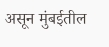असून मुंबईतील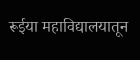रूईया महाविद्यालयातून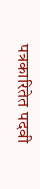पत्रकारितेत पदवी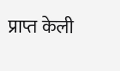प्राप्त केली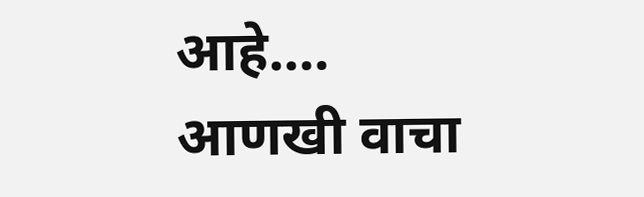आहे.… आणखी वाचा